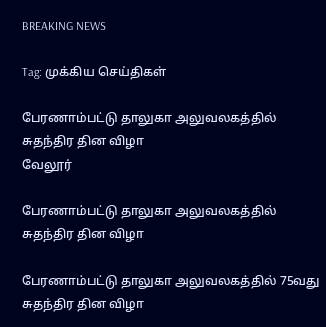BREAKING NEWS

Tag: முக்கிய செய்திகள்

பேரணாம்பட்டு தாலுகா அலுவலகத்தில் சுதந்திர தின விழா
வேலூர்

பேரணாம்பட்டு தாலுகா அலுவலகத்தில் சுதந்திர தின விழா

பேரணாம்பட்டு தாலுகா அலுவலகத்தில் 75வது சுதந்திர தின விழா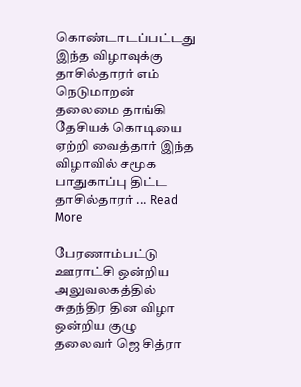கொண்டாடப்பட்டது இந்த விழாவுக்கு தாசில்தாரர் எம் நெடுமாறன் தலைமை தாங்கி தேசியக் கொடியை ஏற்றி வைத்தார் இந்த விழாவில் சமூக பாதுகாப்பு திட்ட தாசில்தாரர் ... Read More

பேரணாம்பட்டு ஊராட்சி ஒன்றிய அலுவலகத்தில் சுதந்திர தின விழா ஒன்றிய குழு தலைவர் ஜெ சித்ரா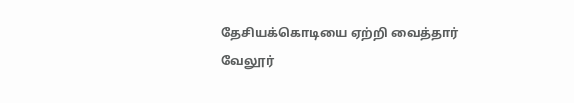தேசியக்கொடியை ஏற்றி வைத்தார்
வேலூர்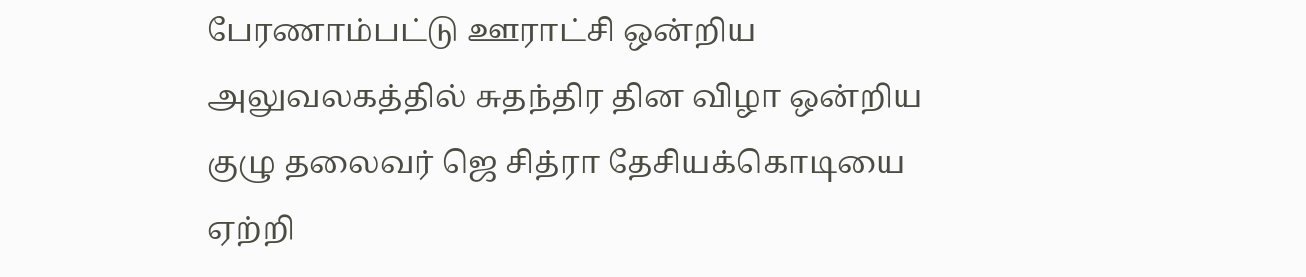பேரணாம்பட்டு ஊராட்சி ஒன்றிய அலுவலகத்தில் சுதந்திர தின விழா ஒன்றிய குழு தலைவர் ஜெ சித்ரா தேசியக்கொடியை ஏற்றி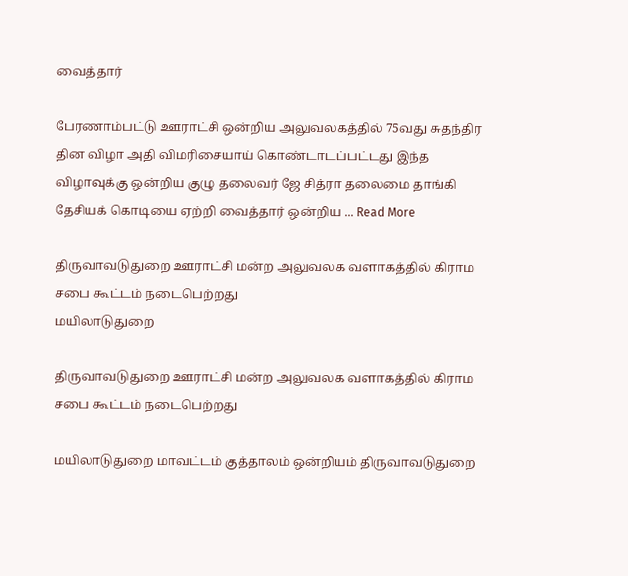வைத்தார்

பேரணாம்பட்டு ஊராட்சி ஒன்றிய அலுவலகத்தில் 75வது சுதந்திர தின விழா அதி விமரிசையாய் கொண்டாடப்பட்டது இந்த விழாவுக்கு ஒன்றிய குழு தலைவர் ஜே சித்ரா தலைமை தாங்கி தேசியக் கொடியை ஏற்றி வைத்தார் ஒன்றிய ... Read More

திருவாவடுதுறை ஊராட்சி மன்ற அலுவலக வளாகத்தில் கிராம சபை கூட்டம் நடைபெற்றது
மயிலாடுதுறை

திருவாவடுதுறை ஊராட்சி மன்ற அலுவலக வளாகத்தில் கிராம சபை கூட்டம் நடைபெற்றது

மயிலாடுதுறை மாவட்டம் குத்தாலம் ஒன்றியம் திருவாவடுதுறை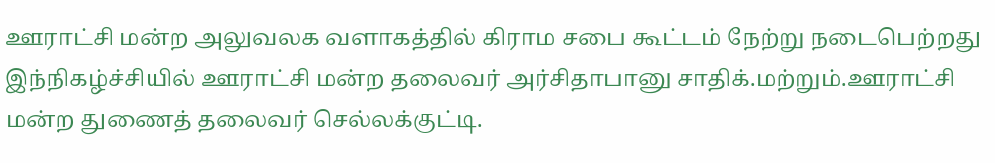ஊராட்சி மன்ற அலுவலக வளாகத்தில் கிராம சபை கூட்டம் நேற்று நடைபெற்றது இந்நிகழ்ச்சியில் ஊராட்சி மன்ற தலைவர் அர்சிதாபானு சாதிக்.மற்றும்.ஊராட்சி மன்ற துணைத் தலைவர் செல்லக்குட்டி.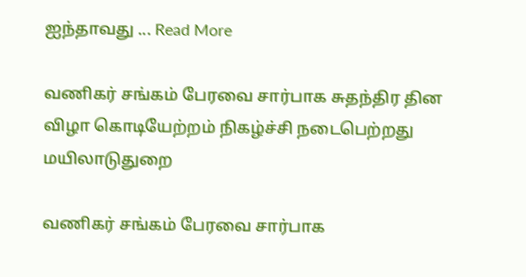ஐந்தாவது ... Read More

வணிகர் சங்கம் பேரவை சார்பாக சுதந்திர தின விழா கொடியேற்றம் நிகழ்ச்சி நடைபெற்றது
மயிலாடுதுறை

வணிகர் சங்கம் பேரவை சார்பாக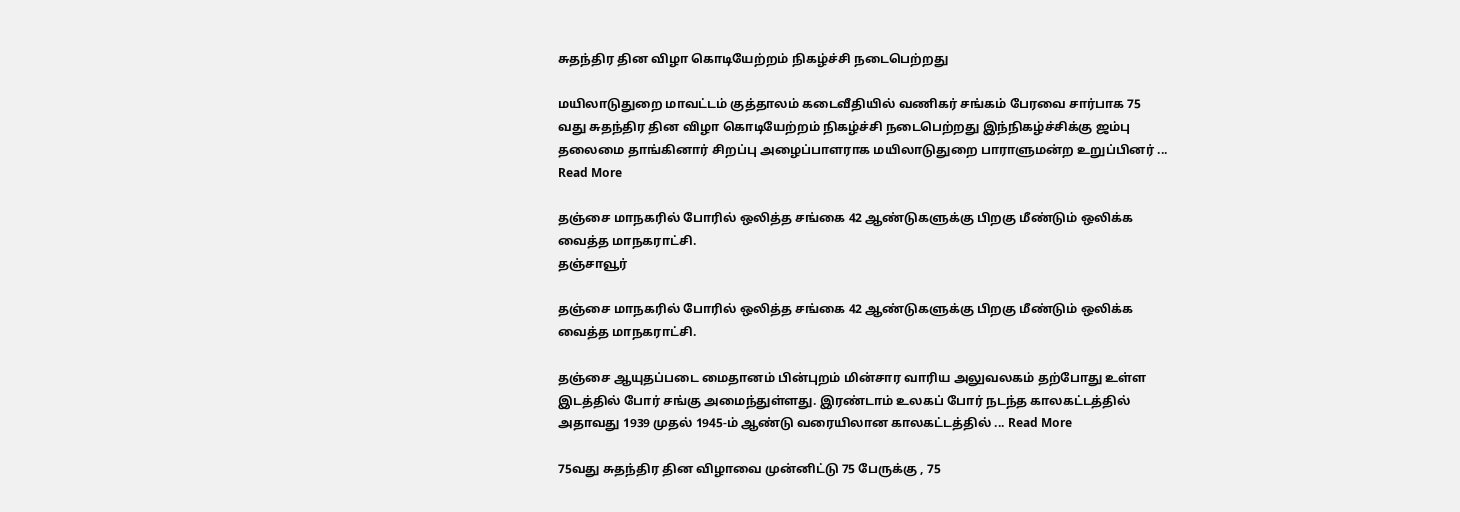சுதந்திர தின விழா கொடியேற்றம் நிகழ்ச்சி நடைபெற்றது

மயிலாடுதுறை மாவட்டம் குத்தாலம் கடைவீதியில் வணிகர் சங்கம் பேரவை சார்பாக 75 வது சுதந்திர தின விழா கொடியேற்றம் நிகழ்ச்சி நடைபெற்றது இந்நிகழ்ச்சிக்கு ஜம்பு தலைமை தாங்கினார் சிறப்பு அழைப்பாளராக மயிலாடுதுறை பாராளுமன்ற உறுப்பினர் ... Read More

தஞ்சை மாநகரில் போரில் ஒலித்த சங்கை 42 ஆண்டுகளுக்கு பிறகு மீண்டும் ஒலிக்க வைத்த மாநகராட்சி.
தஞ்சாவூர்

தஞ்சை மாநகரில் போரில் ஒலித்த சங்கை 42 ஆண்டுகளுக்கு பிறகு மீண்டும் ஒலிக்க வைத்த மாநகராட்சி.

தஞ்சை ஆயுதப்படை மைதானம் பின்புறம் மின்சார வாரிய அலுவலகம் தற்போது உள்ள இடத்தில் போர் சங்கு அமைந்துள்ளது. இரண்டாம் உலகப் போர் நடந்த காலகட்டத்தில் அதாவது 1939 முதல் 1945-ம் ஆண்டு வரையிலான காலகட்டத்தில் ... Read More

75வது சுதந்திர தின விழாவை முன்னிட்டு 75 பேருக்கு , 75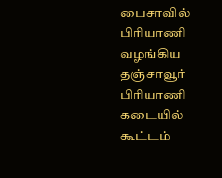பைசாவில் பிரியாணி வழங்கிய தஞ்சாவூர் பிரியாணி கடையில் கூட்டம்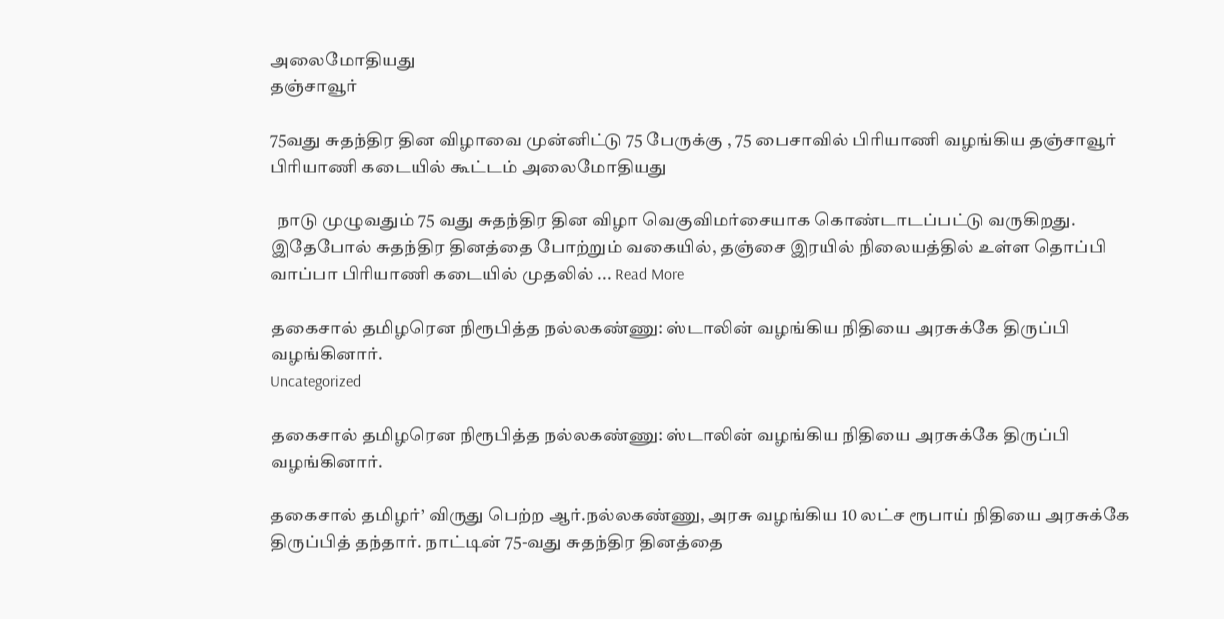அலைமோதியது
தஞ்சாவூர்

75வது சுதந்திர தின விழாவை முன்னிட்டு 75 பேருக்கு , 75 பைசாவில் பிரியாணி வழங்கிய தஞ்சாவூர் பிரியாணி கடையில் கூட்டம் அலைமோதியது

  நாடு முழுவதும் 75 வது சுதந்திர தின விழா வெகுவிமர்சையாக கொண்டாடப்பட்டு வருகிறது. இதேபோல் சுதந்திர தினத்தை போற்றும் வகையில், தஞ்சை இரயில் நிலையத்தில் உள்ள தொப்பி வாப்பா பிரியாணி கடையில் முதலில் ... Read More

தகைசால் தமிழரென நிரூபித்த நல்லகண்ணு: ஸ்டாலின் வழங்கிய நிதியை அரசுக்கே திருப்பி வழங்கினார்.
Uncategorized

தகைசால் தமிழரென நிரூபித்த நல்லகண்ணு: ஸ்டாலின் வழங்கிய நிதியை அரசுக்கே திருப்பி வழங்கினார்.

தகைசால் தமிழர்’ விருது பெற்ற ஆர்.நல்லகண்ணு, அரசு வழங்கிய 10 லட்ச ரூபாய் நிதியை அரசுக்கே திருப்பித் தந்தார். நாட்டின் 75-வது சுதந்திர தினத்தை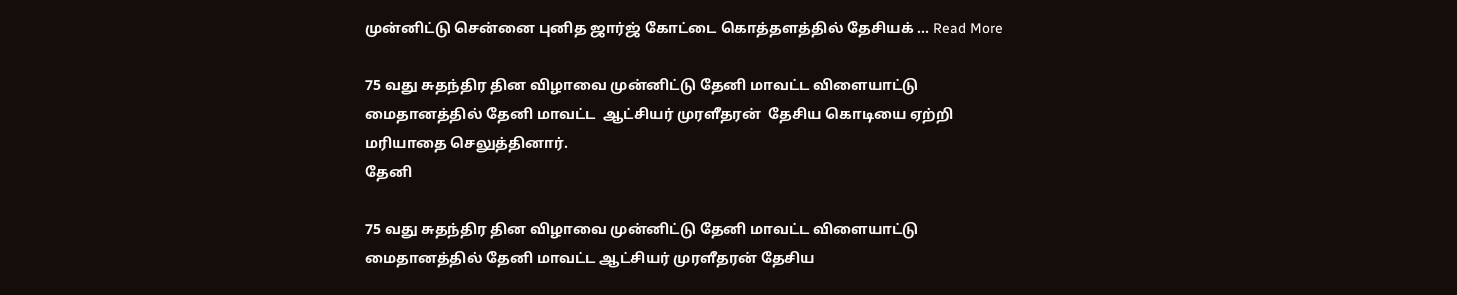முன்னிட்டு சென்னை புனித ஜார்ஜ் கோட்டை கொத்தளத்தில் தேசியக் ... Read More

75 வது சுதந்திர தின விழாவை முன்னிட்டு தேனி மாவட்ட விளையாட்டு  மைதானத்தில் தேனி மாவட்ட  ஆட்சியர் முரளீதரன்  தேசிய கொடியை ஏற்றி மரியாதை செலுத்தினார்.
தேனி

75 வது சுதந்திர தின விழாவை முன்னிட்டு தேனி மாவட்ட விளையாட்டு மைதானத்தில் தேனி மாவட்ட ஆட்சியர் முரளீதரன் தேசிய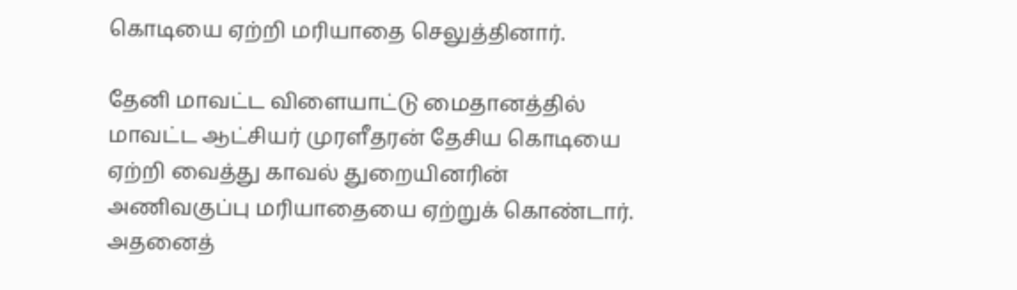கொடியை ஏற்றி மரியாதை செலுத்தினார்.

தேனி மாவட்ட விளையாட்டு மைதானத்தில் மாவட்ட ஆட்சியர் முரளீதரன் தேசிய கொடியை ஏற்றி வைத்து காவல் துறையினரின் அணிவகுப்பு மரியாதையை ஏற்றுக் கொண்டார். அதனைத்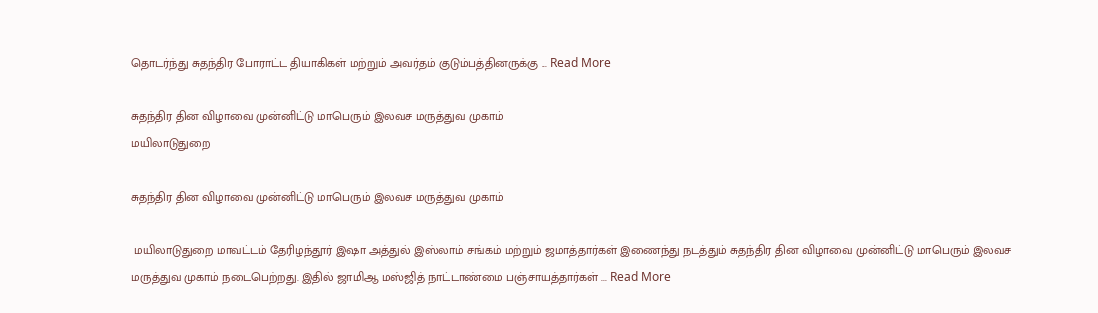தொடர்ந்து சுதந்திர போராட்ட தியாகிகள் மற்றும் அவர்தம் குடும்பத்தினருக்கு ... Read More

சுதந்திர தின விழாவை முன்னிட்டு மாபெரும் இலவச மருத்துவ முகாம்
மயிலாடுதுறை

சுதந்திர தின விழாவை முன்னிட்டு மாபெரும் இலவச மருத்துவ முகாம்

 மயிலாடுதுறை மாவட்டம் தேரிழந்தூர் இஷா அத்துல் இஸ்லாம் சங்கம் மற்றும் ஜமாத்தார்கள் இணைந்து நடத்தும் சுதந்திர தின விழாவை முன்னிட்டு மாபெரும் இலவச மருத்துவ முகாம் நடைபெற்றது. இதில் ஜாமிஆ மஸ்ஜித் நாட்டாண்மை பஞ்சாயத்தார்கள் ... Read More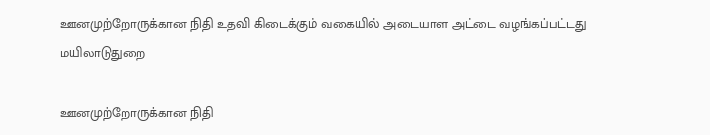ஊனமுற்றோருக்கான நிதி உதவி கிடைக்கும் வகையில் அடையாள அட்டை வழங்கப்பட்டது
மயிலாடுதுறை

ஊனமுற்றோருக்கான நிதி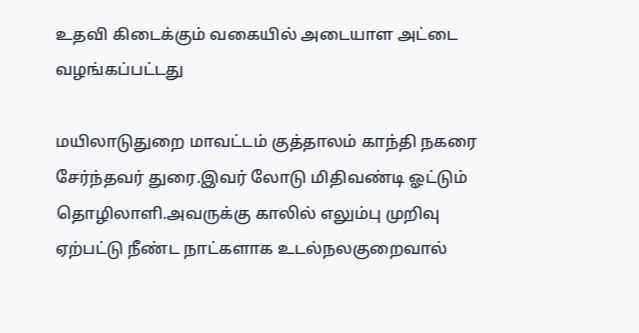உதவி கிடைக்கும் வகையில் அடையாள அட்டை வழங்கப்பட்டது

மயிலாடுதுறை மாவட்டம் குத்தாலம் காந்தி நகரை சேர்ந்தவர் துரை.இவர் லோடு மிதிவண்டி ஓட்டும் தொழிலாளி.அவருக்கு காலில் எலும்பு முறிவு ஏற்பட்டு நீண்ட நாட்களாக உடல்நலகுறைவால்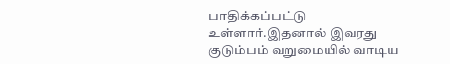பாதிக்கப்பட்டு உள்ளார்.இதனால் இவரது குடும்பம் வறுமையில் வாடிய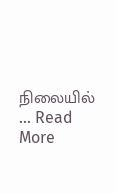நிலையில் ... Read More